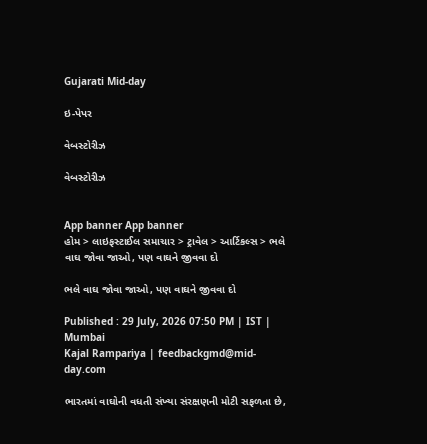Gujarati Mid-day

ઇ-પેપર

વેબસ્ટોરીઝ

વેબસ્ટોરીઝ


App banner App banner
હોમ > લાઇફસ્ટાઈલ સમાચાર > ટ્રાવેલ > આર્ટિકલ્સ > ભલે વાઘ જોવા જાઓ, પણ વાઘને જીવવા દો

ભલે વાઘ જોવા જાઓ, પણ વાઘને જીવવા દો

Published : 29 July, 2026 07:50 PM | IST | Mumbai
Kajal Rampariya | feedbackgmd@mid-day.com

ભારતમાં વાઘોની વધતી સંખ્યા સંરક્ષણની મોટી સફળતા છે,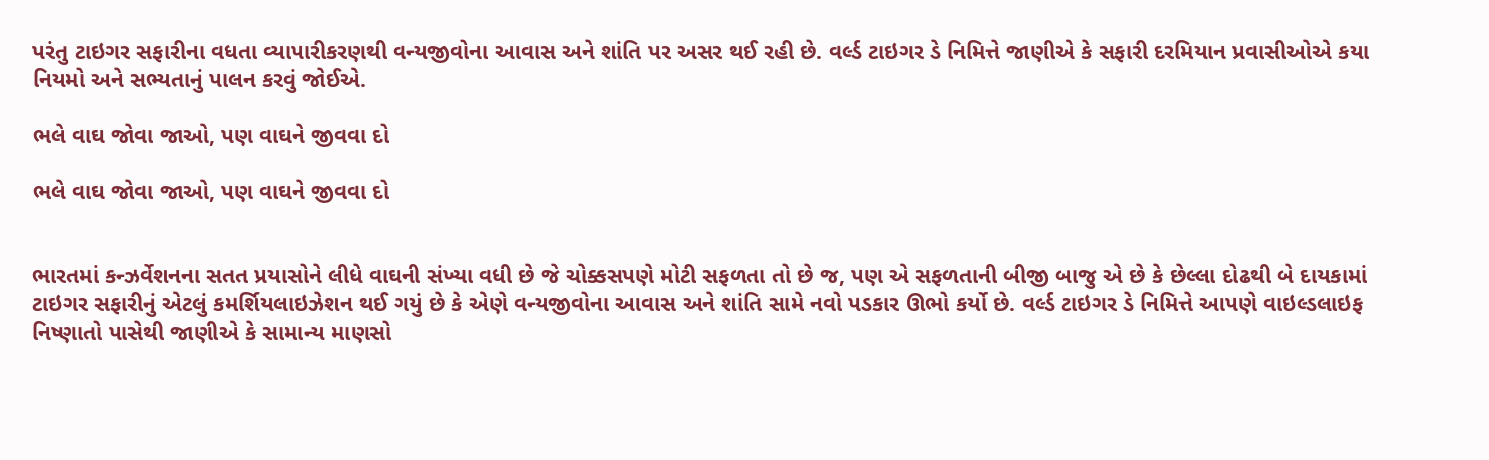પરંતુ ટાઇગર સફારીના વધતા વ્યાપારીકરણથી વન્યજીવોના આવાસ અને શાંતિ પર અસર થઈ રહી છે. વર્લ્ડ ટાઇગર ડે નિમિત્તે જાણીએ કે સફારી દરમિયાન પ્રવાસીઓએ કયા નિયમો અને સભ્યતાનું પાલન કરવું જોઈએ.

ભલે વાઘ જોવા જાઓ, પણ વાઘને જીવવા દો

ભલે વાઘ જોવા જાઓ, પણ વાઘને જીવવા દો


ભારતમાં કન્ઝર્વેશનના સતત પ્રયાસોને લીધે વાઘની સંખ્યા વધી છે જે ચોક્કસપણે મોટી સફળતા તો છે જ, પણ એ સફળતાની બીજી બાજુ એ છે કે છેલ્લા દોઢથી બે દાયકામાં ટાઇગર સફારીનું એટલું કમર્શિયલાઇઝેશન થઈ ગયું છે કે એણે વન્યજીવોના આવાસ અને શાંતિ સામે નવો પડકાર ઊભો કર્યો છે. વર્લ્ડ ટાઇગર ડે નિમિત્તે આપણે વાઇલ્ડલાઇફ નિષ્ણાતો પાસેથી જાણીએ કે સામાન્ય માણસો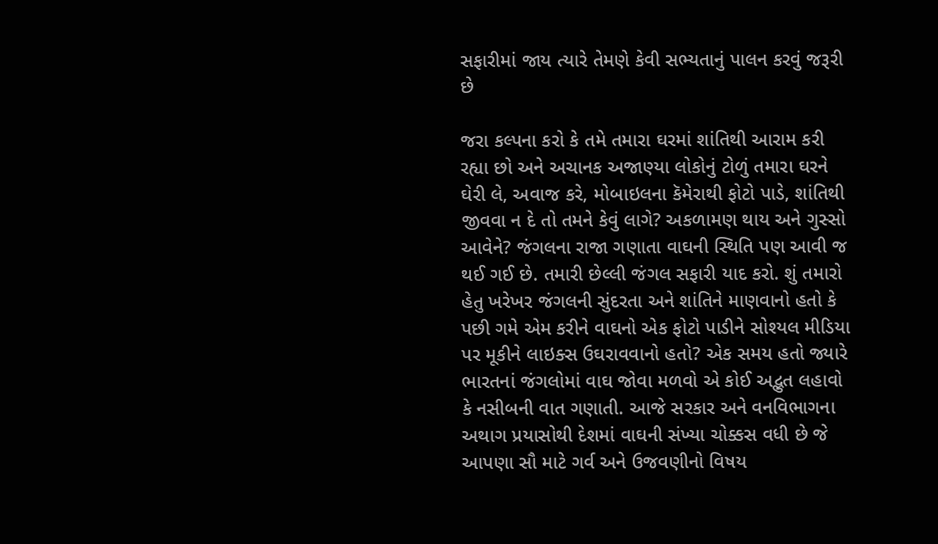સફારીમાં જાય ત્યારે તેમણે કેવી સભ્યતાનું પાલન કરવું જરૂરી છે

જરા કલ્પના કરો કે તમે તમારા ઘરમાં શાંતિથી આરામ કરી રહ્યા છો અને અચાનક અજાણ્યા લોકોનું ટોળું તમારા ઘરને ઘેરી લે, અવાજ કરે, મોબાઇલના કૅમેરાથી ફોટો પાડે, શાંતિથી જીવવા ન દે તો તમને કેવું લાગે? અકળામણ થાય અને ગુસ્સો આવેને? જંગલના રાજા ગણાતા વાઘની સ્થિતિ પણ આવી જ થઈ ગઈ છે. તમારી છેલ્લી જંગલ સફારી યાદ કરો. શું તમારો હેતુ ખરેખર જંગલની સુંદરતા અને શાંતિને માણવાનો હતો કે પછી ગમે એમ કરીને વાઘનો એક ફોટો પાડીને સોશ્યલ મીડિયા પર મૂકીને લાઇક્સ ઉઘરાવવાનો હતો? એક સમય હતો જ્યારે ભારતનાં જંગલોમાં વાઘ જોવા મળવો એ કોઈ અદ્ભુત લહાવો કે નસીબની વાત ગણાતી. આજે સરકાર અને વનવિભાગના અથાગ પ્રયાસોથી દેશમાં વાઘની સંખ્યા ચોક્કસ વધી છે જે આપણા સૌ માટે ગર્વ અને ઉજવણીનો વિષય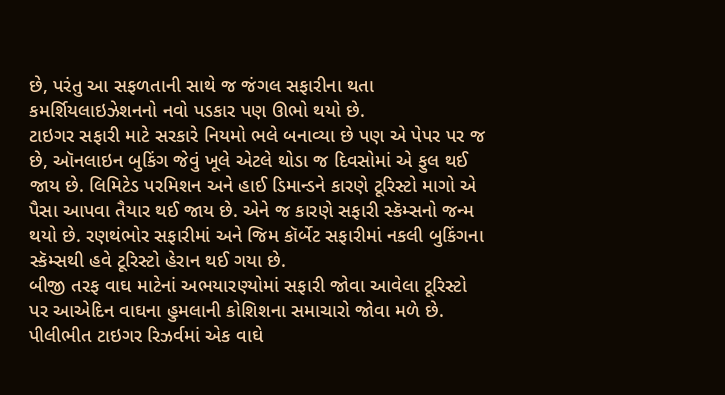છે, પરંતુ આ સફળતાની સાથે જ જંગલ સફારીના થતા કમર્શિયલાઇઝેશનનો નવો પડકાર પણ ઊભો થયો છે.
ટાઇગર સફારી માટે સરકારે નિયમો ભલે બનાવ્યા છે પણ એ પેપર પર જ છે, ઑનલાઇન બુકિંગ જેવું ખૂલે એટલે થોડા જ દિવસોમાં એ ફુલ થઈ જાય છે. લિમિટેડ પરમિશન અને હાઈ ડિમાન્ડને કારણે ટૂરિસ્ટો માગો એ પૈસા આપવા તૈયાર થઈ જાય છે. એને જ કારણે સફારી સ્કૅમ્સનો જન્મ થયો છે. રણથંભોર સફારીમાં અને જિમ કૉર્બેટ સફારીમાં નકલી બુકિંગના સ્કૅમ્સથી હવે ટૂરિસ્ટો હેરાન થઈ ગયા છે.
બીજી તરફ વાઘ માટેનાં અભયારણ્યોમાં સફારી જોવા આવેલા ટૂરિસ્ટો પર આએદિન વાઘના હુમલાની કોશિશના સમાચારો જોવા મળે છે. પીલીભીત ટાઇગર રિઝર્વમાં એક વાઘે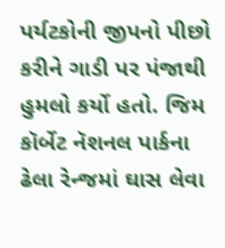પર્યટકોની જીપનો પીછો કરીને ગાડી પર પંજાથી હુમલો કર્યો હતો. જિમ કૉર્બેટ નૅશનલ પાર્કના ઢેલા રેન્જમાં ઘાસ લેવા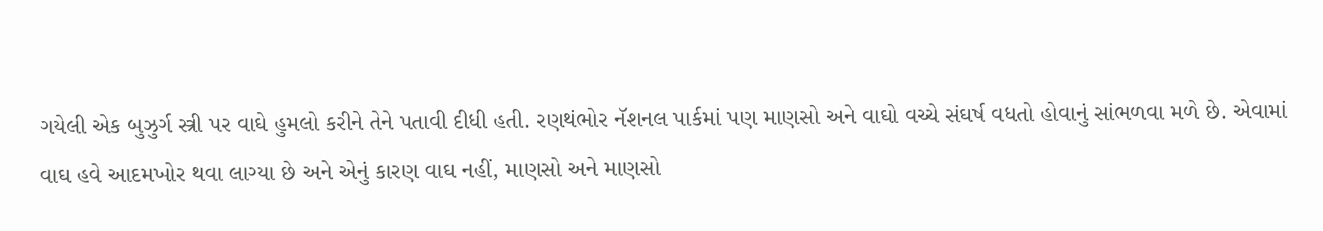ગયેલી એક બુઝુર્ગ સ્ત્રી પર વાઘે હુમલો કરીને તેને પતાવી દીધી હતી. રણથંભોર નૅશનલ પાર્કમાં પણ માણસો અને વાઘો વચ્ચે સંઘર્ષ વધતો હોવાનું સાંભળવા મળે છે. એવામાં વાઘ હવે આદમખોર થવા લાગ્યા છે અને એનું કારણ વાઘ નહીં, માણસો અને માણસો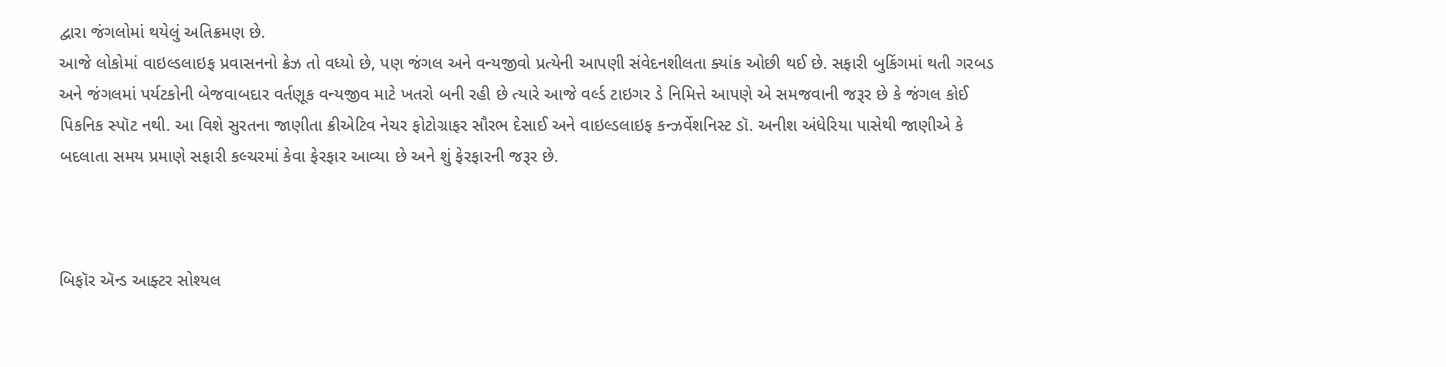દ્વારા જંગલોમાં થયેલું અતિક્રમણ છે.
આજે લોકોમાં વાઇલ્ડલાઇફ પ્રવાસનનો ક્રેઝ તો વધ્યો છે, પણ જંગલ અને વન્યજીવો પ્રત્યેની આપણી સંવેદનશીલતા ક્યાંક ઓછી થઈ છે. સફારી બુકિંગમાં થતી ગરબડ અને જંગલમાં પર્યટકોની બેજવાબદાર વર્તણૂક વન્યજીવ માટે ખતરો બની રહી છે ત્યારે આજે વર્લ્ડ ટાઇગર ડે નિમિત્તે આપણે એ સમજવાની જરૂર છે કે જંગલ કોઈ પિકનિક સ્પૉટ નથી. આ વિશે સુરતના જાણીતા ક્રીએટિવ નેચર ફોટોગ્રાફર સૌરભ દેસાઈ અને વાઇલ્ડલાઇફ કન્ઝર્વેશનિસ્ટ ડૉ. અનીશ અંધેરિયા પાસેથી જાણીએ કે બદલાતા સમય પ્રમાણે સફારી કલ્ચરમાં કેવા ફેરફાર આવ્યા છે અને શું ફેરફારની જરૂર છે.



બિફૉર ઍન્ડ આફ્ટર સોશ્યલ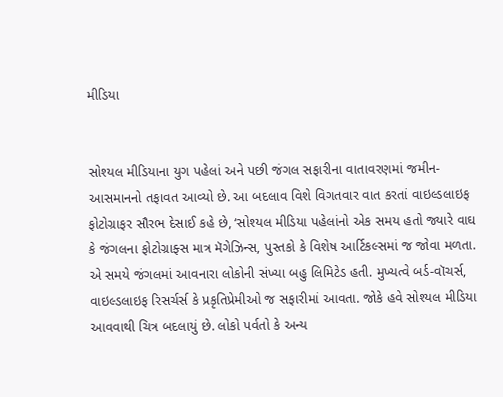મીડિયા


સોશ્યલ મીડિયાના યુગ પહેલાં અને પછી જંગલ સફારીના વાતાવરણમાં જમીન-આસમાનનો તફાવત આવ્યો છે. આ બદલાવ વિશે વિગતવાર વાત કરતાં વાઇલ્ડલાઇફ ફોટોગ્રાફર સૌરભ દેસાઈ કહે છે, ‘સોશ્યલ મીડિયા પહેલાંનો એક સમય હતો જ્યારે વાઘ કે જંગલના ફોટોગ્રાફ્સ માત્ર મૅગેઝિન્સ, પુસ્તકો કે વિશેષ આર્ટિકલ્સમાં જ જોવા મળતા. એ સમયે જંગલમાં આવનારા લોકોની સંખ્યા બહુ લિમિટેડ હતી. મુખ્યત્વે બર્ડ-વૉચર્સ, વાઇલ્ડલાઇફ રિસર્ચર્સ કે પ્રકૃતિપ્રેમીઓ જ સફારીમાં આવતા. જોકે હવે સોશ્યલ મીડિયા આવવાથી ચિત્ર બદલાયું છે. લોકો પર્વતો કે અન્ય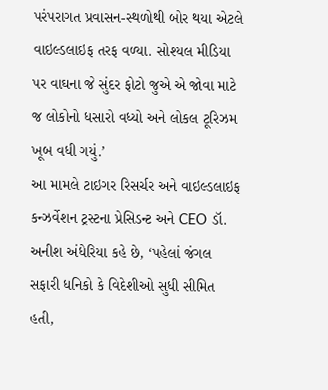પરંપરાગત પ્રવાસન-સ્થળોથી બોર થયા એટલે વાઇલ્ડલાઇફ તરફ વળ્યા. સોશ્યલ મીડિયા પર વાઘના જે સુંદર ફોટો જુએ એ જોવા માટે જ લોકોનો ધસારો વધ્યો અને લોકલ ટૂરિઝમ ખૂબ વધી ગયું.’
આ મામલે ટાઇગર રિસર્ચર અને વાઇલ્ડલાઇફ કન્ઝર્વેશન ટ્રસ્ટના પ્રેસિડન્ટ અને CEO ડૉ. અનીશ અંધેરિયા કહે છે, ‘પહેલાં જંગલ સફારી ધનિકો કે વિદેશીઓ સુધી સીમિત હતી,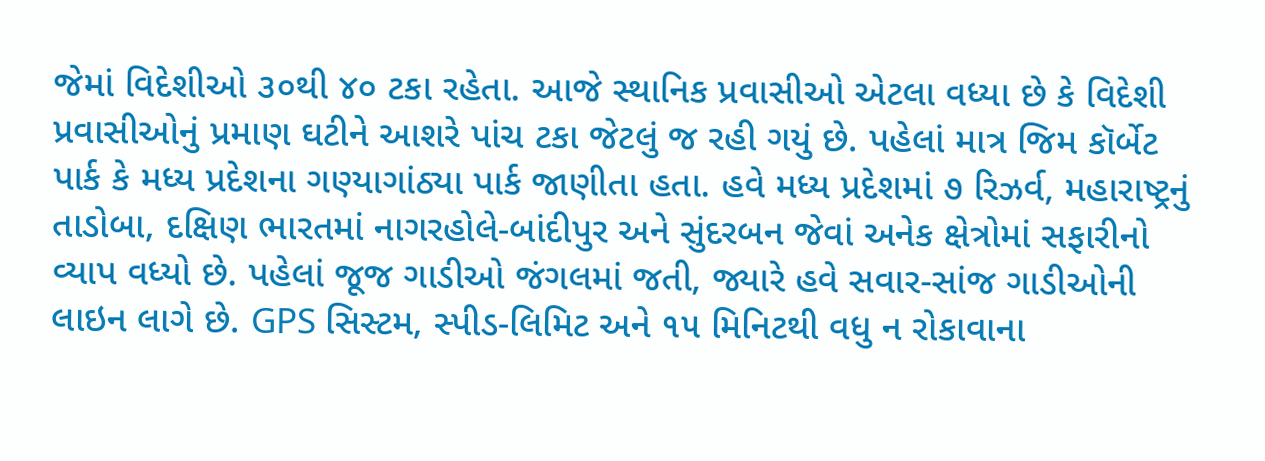જેમાં વિદેશીઓ ૩૦થી ૪૦ ટકા રહેતા. આજે સ્થાનિક પ્રવાસીઓ એટલા વધ્યા છે કે વિદેશી પ્રવાસીઓનું પ્રમાણ ઘટીને આશરે પાંચ ટકા જેટલું જ રહી ગયું છે. પહેલાં માત્ર જિમ કૉર્બેટ પાર્ક કે મધ્ય પ્રદેશના ગણ્યાગાંઠ્યા પાર્ક જાણીતા હતા. હવે મધ્ય પ્રદેશમાં ૭ રિઝર્વ, મહારાષ્ટ્રનું તાડોબા, દક્ષિણ ભારતમાં નાગરહોલે-બાંદીપુર અને સુંદરબન જેવાં અનેક ક્ષેત્રોમાં સફારીનો વ્યાપ વધ્યો છે. પહેલાં જૂજ ગાડીઓ જંગલમાં જતી, જ્યારે હવે સવાર-સાંજ ગાડીઓની લાઇન લાગે છે. GPS સિસ્ટમ, સ્પીડ-લિમિટ અને ૧૫ મિનિટથી વધુ ન રોકાવાના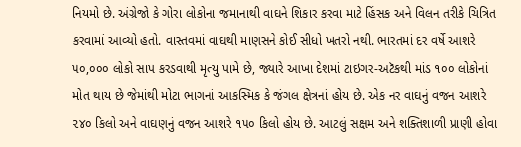નિયમો છે. અંગ્રેજો કે ગોરા લોકોના જમાનાથી વાઘને શિકાર કરવા માટે હિંસક અને વિલન તરીકે ચિત્રિત કરવામાં આવ્યો હતો. વાસ્તવમાં વાઘથી માણસને કોઈ સીધો ખતરો નથી. ભારતમાં દર વર્ષે આશરે ૫૦,૦૦૦ લોકો સાપ કરડવાથી મૃત્યુ પામે છે, જ્યારે આખા દેશમાં ટાઇગર-અટૅકથી માંડ ૧૦૦ લોકોનાં મોત થાય છે જેમાંથી મોટા ભાગનાં આકસ્મિક કે જંગલ ક્ષેત્રનાં હોય છે. એક નર વાઘનું વજન આશરે ૨૪૦ કિલો અને વાઘણનું વજન આશરે ૧૫૦ કિલો હોય છે. આટલું સક્ષમ અને શક્તિશાળી પ્રાણી હોવા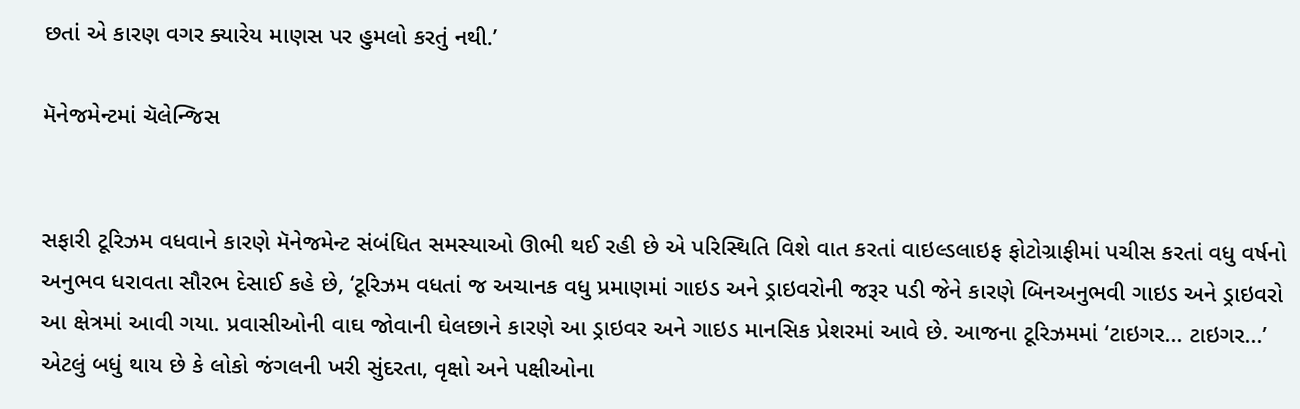છતાં એ કારણ વગર ક્યારેય માણસ પર હુમલો કરતું નથી.’

મૅનેજમેન્ટમાં ચૅલેન્જિસ


સફારી ટૂરિઝમ વધવાને કારણે મૅનેજમેન્ટ સંબંધિત સમસ્યાઓ ઊભી થઈ રહી છે એ પરિસ્થિતિ વિશે વાત કરતાં વાઇલ્ડલાઇફ ફોટોગ્રાફીમાં પચીસ કરતાં વધુ વર્ષનો અનુભવ ધરાવતા સૌરભ દેસાઈ કહે છે, ‘ટૂરિઝમ વધતાં જ અચાનક વધુ પ્રમાણમાં ગાઇડ અને ડ્રાઇવરોની જરૂર પડી જેને કારણે બિનઅનુભવી ગાઇડ અને ડ્રાઇવરો આ ક્ષેત્રમાં આવી ગયા. પ્રવાસીઓની વાઘ જોવાની ઘેલછાને કારણે આ ડ્રાઇવર અને ગાઇડ માનસિક પ્રેશરમાં આવે છે. આજના ટૂરિઝમમાં ‘ટાઇગર... ટાઇગર...’ એટલું બધું થાય છે કે લોકો જંગલની ખરી સુંદરતા, વૃક્ષો અને પક્ષીઓના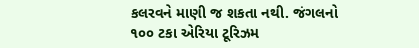કલરવને માણી જ શકતા નથી. જંગલનો ૧૦૦ ટકા એરિયા ટૂરિઝમ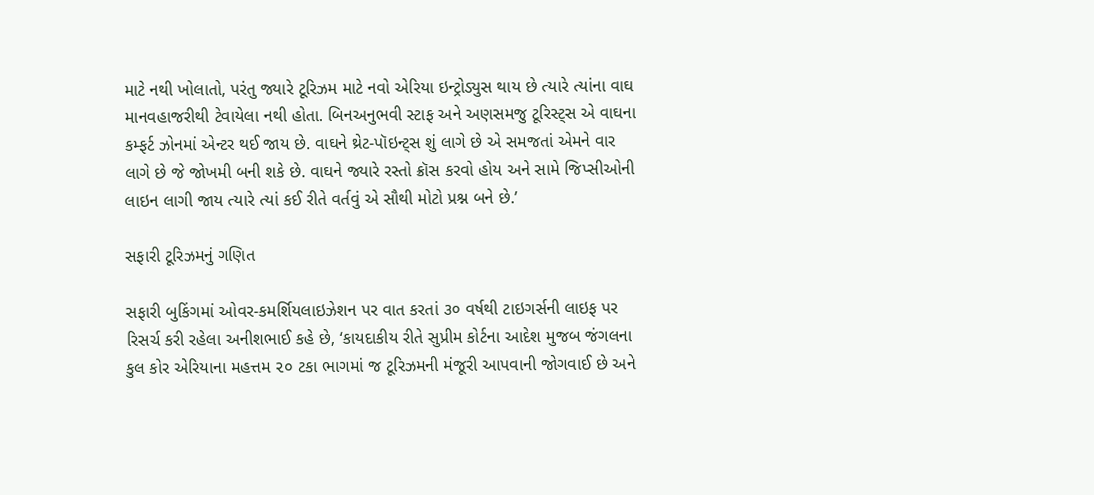માટે નથી ખોલાતો, પરંતુ જ્યારે ટૂરિઝમ માટે નવો એરિયા ઇન્ટ્રોડ્યુસ થાય છે ત્યારે ત્યાંના વાઘ માનવહાજરીથી ટેવાયેલા નથી હોતા. બિનઅનુભવી સ્ટાફ અને અણસમજુ ટૂરિસ્ટ્સ એ વાઘના કમ્ફર્ટ ઝોનમાં એન્ટર થઈ જાય છે. વાઘને થ્રેટ-પૉઇન્ટ્સ શું લાગે છે એ સમજતાં એમને વાર લાગે છે જે જોખમી બની શકે છે. વાઘને જ્યારે રસ્તો ક્રૉસ કરવો હોય અને સામે જિપ્સીઓની લાઇન લાગી જાય ત્યારે ત્યાં કઈ રીતે વર્તવું એ સૌથી મોટો પ્રશ્ન બને છે.’

સફારી ટૂરિઝમનું ગણિત

સફારી બુકિંગમાં ઓવર-કમર્શિયલાઇઝેશન પર વાત કરતાં ૩૦ વર્ષથી ટાઇગર્સની લાઇફ પર રિસર્ચ કરી રહેલા અનીશભાઈ કહે છે, ‘કાયદાકીય રીતે સુપ્રીમ કોર્ટના આદેશ મુજબ જંગલના કુલ કોર એરિયાના મહત્તમ ૨૦ ટકા ભાગમાં જ ટૂરિઝમની મંજૂરી આપવાની જોગવાઈ છે અને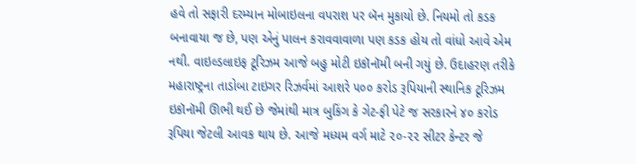હવે તો સફારી દરમ્યાન મોબાઇલના વપરાશ પર બૅન મુકાયો છે. નિયમો તો કડક બનાવાયા જ છે, પણ એનું પાલન કરાવવાવાળા પણ કડક હોય તો વાંધો આવે એમ નથી. વાઇલ્ડલાઇફ ટૂરિઝમ આજે બહુ મોટી ઇકૉનૉમી બની ગયું છે. ઉદાહરણ તરીકે મહારાષ્ટ્રના તાડોબા ટાઇગર રિઝર્વમાં આશરે ૫૦૦ કરોડ રૂપિયાની સ્થાનિક ટૂરિઝમ ઇકૉનૉમી ઊભી થઈ છે જેમાંથી માત્ર બુકિંગ કે ગેટ-ફી પેટે જ સરકારને ૪૦ કરોડ રૂપિયા જેટલી આવક થાય છે. આજે મધ્યમ વર્ગ માટે ૨૦-૨૨ સીટર કેન્ટર જે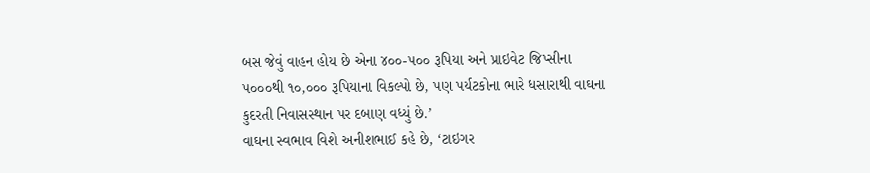બસ જેવું વાહન હોય છે એના ૪૦૦-૫૦૦ રૂપિયા અને પ્રાઇવેટ જિપ્સીના ૫૦૦૦થી ૧૦,૦૦૦ રૂપિયાના વિકલ્પો છે, પણ પર્યટકોના ભારે ધસારાથી વાઘના કુદરતી નિવાસસ્થાન પર દબાણ વધ્યું છે.’
વાઘના સ્વભાવ વિશે અનીશભાઈ કહે છે, ‘ટાઇગર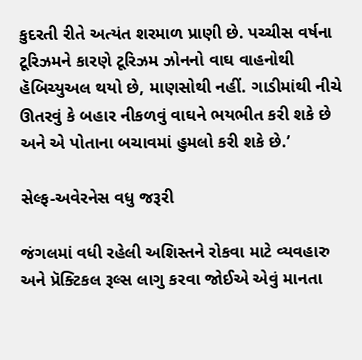કુદરતી રીતે અત્યંત શરમાળ પ્રાણી છે. પચ્ચીસ વર્ષના ટૂરિઝમને કારણે ટૂરિઝમ ઝોનનો વાઘ વાહનોથી હૅબિચ્યુઅલ થયો છે, માણસોથી નહીં. ગાડીમાંથી નીચે ઊતરવું કે બહાર નીકળવું વાઘને ભયભીત કરી શકે છે અને એ પોતાના બચાવમાં હુમલો કરી શકે છે.’

સેલ્ફ-અવેરનેસ વધુ જરૂરી

જંગલમાં વધી રહેલી અશિસ્તને રોકવા માટે વ્યવહારુ અને પ્રૅક્ટિકલ રૂલ્સ લાગુ કરવા જોઈએ એવું માનતા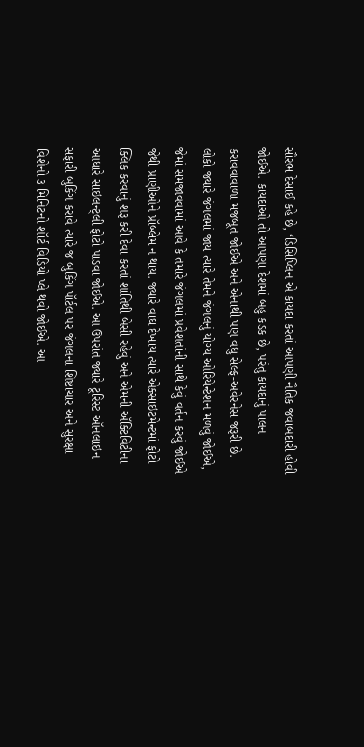સૌરભ દેસાઈ કહે છે, ‘ડિસિપ્લિન એ કાયદા કરતાં આપણી નૈતિક જવાબદારી હોવી જોઈએ. કાયદાઓ તો આપણા દેશમાં બહુ કડક છે, પરંતુ કાયદાનું પાલન કરાવવાવાળા મજબૂત જોઈએ અને એનાથી પણ વધુ સેલ્ફ-અવેરનેસ જરૂરી છે. લોકો જ્યારે જંગલમાં જાય ત્યારે તેમને જંગલનું યોગ્ય ઓરિયેન્ટેશન મળવું જોઈએ, જેમાં સમજાવવામાં આવે કે તમારે જંગલમાં પ્રવેશતાંની સાથે કેવું વર્તન કરવું જોઈએ જેથી પ્રાણીઓને પ્રૉબ્લેમ ન થાય. જ્યારે વાઘ દેખાય ત્યારે એક્સાઇટમેન્ટમાં ફોટો ક્લિક કરવાનું શરૂ કરી દેવા કરતાં શાંતિથી બેસી રહેવું અને એમની ઍક્ટિવિટીના આધારે સાઇલન્ટ્લી ફોટો પાડવા જોઈએ. આ ઉપરાંત જ્યારે ટૂરિસ્ટ ઑનલાઇન સફારી બુકિંગ કરાવે ત્યારે જ બુકિંગ પૉર્ટલ પર જંગલના શિષ્ટાચાર અને સુરક્ષા વિશેનો ૩ મિનિટનો શૉર્ટ વિડિયો પ્લે થવો જોઈએ. આ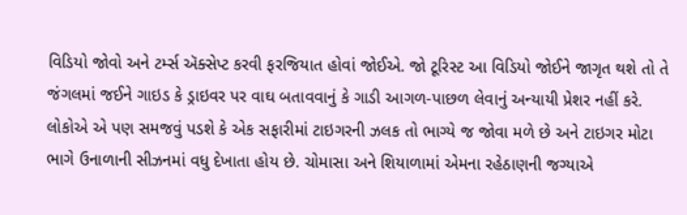વિડિયો જોવો અને ટર્મ્સ ઍક્સેપ્ટ કરવી ફરજિયાત હોવાં જોઈએ. જો ટૂરિસ્ટ આ વિડિયો જોઈને જાગૃત થશે તો તે જંગલમાં જઈને ગાઇડ કે ડ્રાઇવર પર વાઘ બતાવવાનું કે ગાડી આગળ-પાછળ લેવાનું અન્યાયી પ્રેશર નહીં કરે. લોકોએ એ પણ સમજવું પડશે કે એક સફારીમાં ટાઇગરની ઝલક તો ભાગ્યે જ જોવા મળે છે અને ટાઇગર મોટા ભાગે ઉનાળાની સીઝનમાં વધુ દેખાતા હોય છે. ચોમાસા અને શિયાળામાં એમના રહેઠાણની જગ્યાએ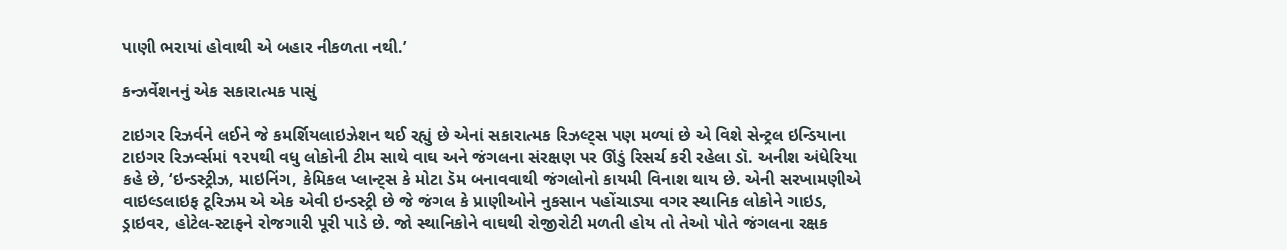પાણી ભરાયાં હોવાથી એ બહાર નીકળતા નથી.’

કન્ઝર્વેશનનું એક સકારાત્મક પાસું

ટાઇગર રિઝર્વને લઈને જે કમર્શિયલાઇઝેશન થઈ રહ્યું છે એનાં સકારાત્મક રિઝલ્ટ્સ પણ મળ્યાં છે એ વિશે સેન્ટ્રલ ઇન્ડિયાના ટાઇગર રિઝર્વ્સમાં ૧૨૫થી વધુ લોકોની ટીમ સાથે વાઘ અને જંગલના સંરક્ષણ પર ઊંડું રિસર્ચ કરી રહેલા ડૉ. અનીશ અંધેરિયા કહે છે, ‘ઇન્ડસ્ટ્રીઝ, માઇનિંગ, કેમિકલ પ્લાન્ટ્સ કે મોટા ડૅમ બનાવવાથી જંગલોનો કાયમી વિનાશ થાય છે. એની સરખામણીએ વાઇલ્ડલાઇફ ટૂરિઝમ એ એક એવી ઇન્ડસ્ટ્રી છે જે જંગલ કે પ્રાણીઓને નુકસાન પહોંચાડ્યા વગર સ્થાનિક લોકોને ગાઇડ, ડ્રાઇવર, હોટેલ-સ્ટાફને રોજગારી પૂરી પાડે છે. જો સ્થાનિકોને વાઘથી રોજીરોટી મળતી હોય તો તેઓ પોતે જંગલના રક્ષક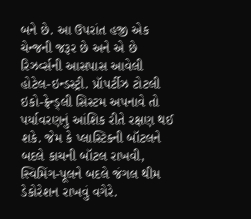બને છે. આ ઉપરાંત હજી એક ચેન્જની જરૂર છે અને એ છે રિઝર્વ્સની આસપાસ આવેલી હોટેલ-ઇન્ડસ્ટ્રી. પ્રૉપર્ટીઝ ટોટલી
ઇકો-ફ્રેન્ડ્લી સિસ્ટમ અપનાવે તો પર્યાવરણનું આંશિક રીતે રક્ષણ થઈ શકે. જેમ કે પ્લાસ્ટિકની બૉટલને બદલે કાચની બૉટલ રાખવી, સ્વિમિંગ-પૂલને બદલે જંગલ થીમ ડેકોરેશન રાખવું વગેરે.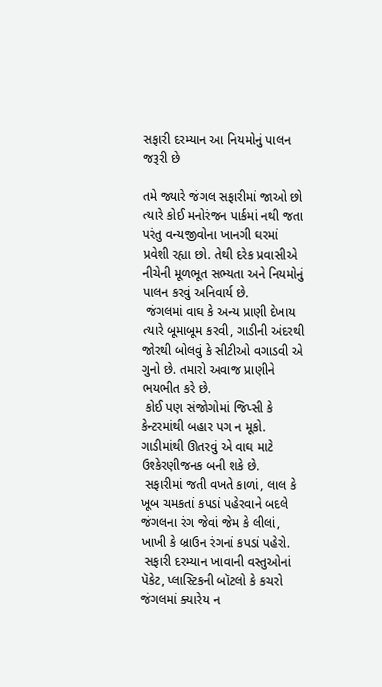સફારી દરમ્યાન આ નિયમોનું પાલન જરૂરી છે

તમે જ્યારે જંગલ સફારીમાં જાઓ છો ત્યારે કોઈ મનોરંજન પાર્કમાં નથી જતા પરંતુ વન્યજીવોના ખાનગી ઘરમાં પ્રવેશી રહ્યા છો. તેથી દરેક પ્રવાસીએ નીચેની મૂળભૂત સભ્યતા અને નિયમોનું પાલન કરવું અનિવાર્ય છે.
 જંગલમાં વાઘ કે અન્ય પ્રાણી દેખાય ત્યારે બૂમાબૂમ કરવી, ગાડીની અંદરથી જોરથી બોલવું કે સીટીઓ વગાડવી એ ગુનો છે. તમારો અવાજ પ્રાણીને ભયભીત કરે છે.
 કોઈ પણ સંજોગોમાં જિપ્સી કે કેન્ટરમાંથી બહાર પગ ન મૂકો. ગાડીમાંથી ઊતરવું એ વાઘ માટે ઉશ્કેરણીજનક બની શકે છે.
 સફારીમાં જતી વખતે કાળાં, લાલ કે ખૂબ ચમકતાં કપડાં પહેરવાને બદલે જંગલના રંગ જેવાં જેમ કે લીલાં, ખાખી કે બ્રાઉન રંગનાં કપડાં પહેરો.
 સફારી દરમ્યાન ખાવાની વસ્તુઓનાં પૅકેટ, પ્લાસ્ટિકની બૉટલો કે કચરો જંગલમાં ક્યારેય ન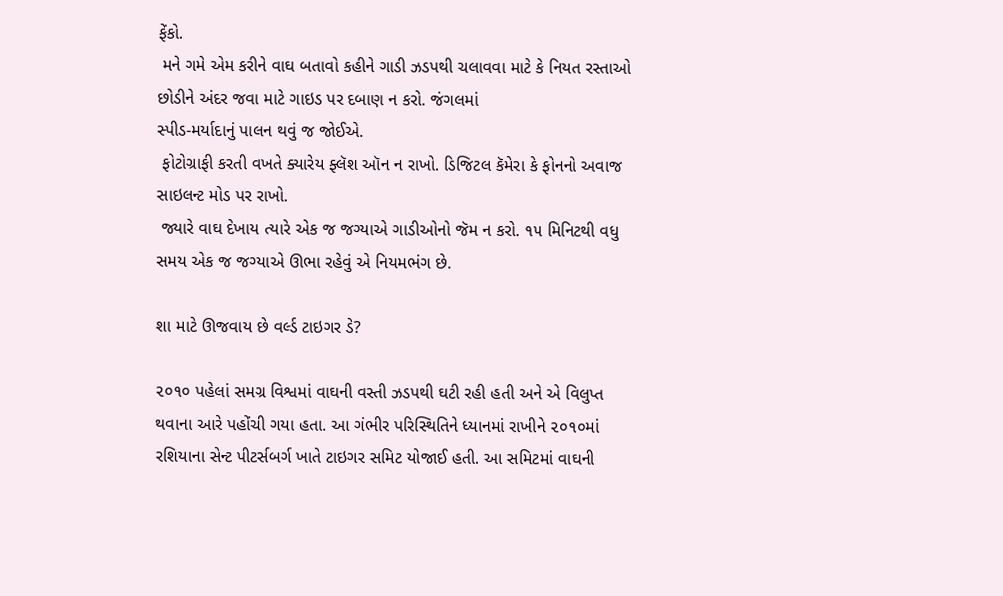ફેંકો.
 મને ગમે એમ કરીને વાઘ બતાવો કહીને ગાડી ઝડપથી ચલાવવા માટે કે નિયત રસ્તાઓ છોડીને અંદર જવા માટે ગાઇડ પર દબાણ ન કરો. જંગલમાં
સ્પીડ-મર્યાદાનું પાલન થવું જ જોઈએ.
 ફોટોગ્રાફી કરતી વખતે ક્યારેય ફ્લૅશ ઑન ન રાખો. ડિજિટલ કૅમેરા કે ફોનનો અવાજ સાઇલન્ટ મોડ પર રાખો.
 જ્યારે વાઘ દેખાય ત્યારે એક જ જગ્યાએ ગાડીઓનો જૅમ ન કરો. ૧૫ મિનિટથી વધુ સમય એક જ જગ્યાએ ઊભા રહેવું એ નિયમભંગ છે.

શા માટે ઊજવાય છે વર્લ્ડ ટાઇગર ડે?

૨૦૧૦ પહેલાં સમગ્ર વિશ્વમાં વાઘની વસ્તી ઝડપથી ઘટી રહી હતી અને એ વિલુપ્ત થવાના આરે પહોંચી ગયા હતા. આ ગંભીર પરિસ્થિતિને ધ્યાનમાં રાખીને ૨૦૧૦માં રશિયાના સેન્ટ પીટર્સબર્ગ ખાતે ટાઇગર સમિટ યોજાઈ હતી. આ સમિટમાં વાઘની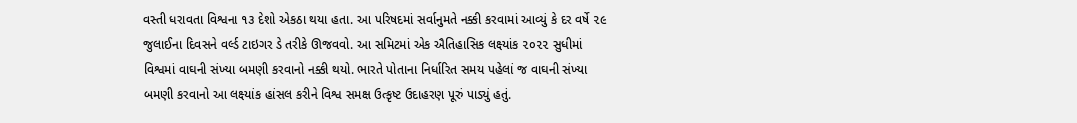વસ્તી ધરાવતા વિશ્વના ૧૩ દેશો એકઠા થયા હતા. આ પરિષદમાં સર્વાનુમતે નક્કી કરવામાં આવ્યું કે દર વર્ષે ૨૯ જુલાઈના દિવસને વર્લ્ડ ટાઇગર ડે તરીકે ઊજવવો. આ સમિટમાં એક ઐતિહાસિક લક્ષ્યાંક ૨૦૨૨ સુધીમાં વિશ્વમાં વાઘની સંખ્યા બમણી કરવાનો નક્કી થયો. ભારતે પોતાના નિર્ધારિત સમય પહેલાં જ વાઘની સંખ્યા બમણી કરવાનો આ લક્ષ્યાંક હાંસલ કરીને વિશ્વ સમક્ષ ઉત્કૃષ્ટ ઉદાહરણ પૂરું પાડ્યું હતું.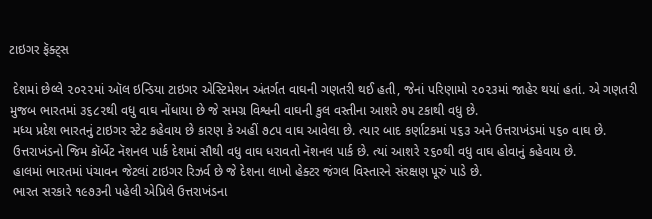ટાઇગર ફૅક્ટ્સ

 દેશમાં છેલ્લે ૨૦૨૨માં ઑલ ઇન્ડિયા ટાઇગર એસ્ટિમેશન અંતર્ગત વાઘની ગણતરી થઈ હતી, જેનાં પરિણામો ૨૦૨૩માં જાહેર થયાં હતાં. એ ગણતરી મુજબ ભારતમાં ૩૬૮૨થી વધુ વાઘ નોંધાયા છે જે સમગ્ર વિશ્વની વાઘની કુલ વસ્તીના આશરે ૭૫ ટકાથી વધુ છે.
 મધ્ય પ્રદેશ ભારતનું ટાઇગર સ્ટેટ કહેવાય છે કારણ કે અહીં ૭૮૫ વાઘ આવેલા છે. ત્યાર બાદ કર્ણાટકમાં ૫૬૩ અને ઉત્તરાખંડમાં ૫૬૦ વાઘ છે.
 ઉત્તરાખંડનો જિમ કૉર્બેટ નૅશનલ પાર્ક દેશમાં સૌથી વધુ વાઘ ધરાવતો નૅશનલ પાર્ક છે. ત્યાં આશરે ૨૬૦થી વધુ વાઘ હોવાનું કહેવાય છે.
 હાલમાં ભારતમાં પંચાવન જેટલાં ટાઇગર રિઝર્વ છે જે દેશના લાખો હેક્ટર જંગલ વિસ્તારને સંરક્ષણ પૂરું પાડે છે.
 ભારત સરકારે ૧૯૭૩ની પહેલી એપ્રિલે ઉત્તરાખંડના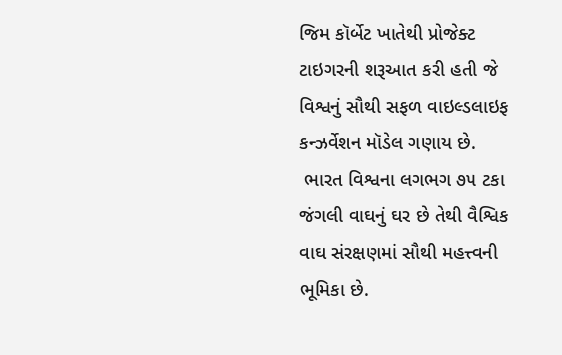જિમ કૉર્બેટ ખાતેથી પ્રોજેક્ટ ટાઇગરની શરૂઆત કરી હતી જે વિશ્વનું સૌથી સફળ વાઇલ્ડલાઇફ કન્ઝર્વેશન મૉડેલ ગણાય છે.
 ભારત વિશ્વના લગભગ ૭૫ ટકા જંગલી વાઘનું ઘર છે તેથી વૈશ્વિક વાઘ સંરક્ષણમાં સૌથી મહત્ત્વની ભૂમિકા છે.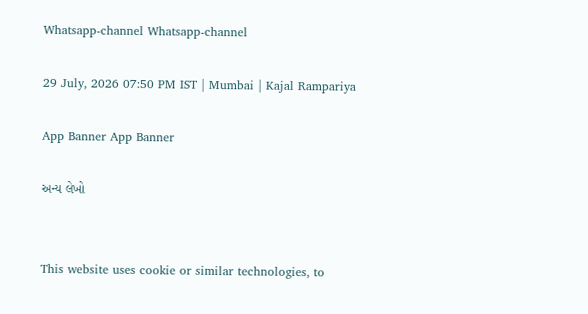Whatsapp-channel Whatsapp-channel

29 July, 2026 07:50 PM IST | Mumbai | Kajal Rampariya

App Banner App Banner

અન્ય લેખો


This website uses cookie or similar technologies, to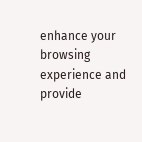enhance your browsing experience and provide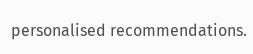personalised recommendations.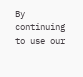By continuing to use our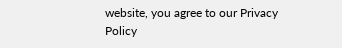website, you agree to our Privacy Policy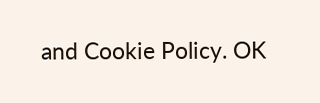and Cookie Policy. OK